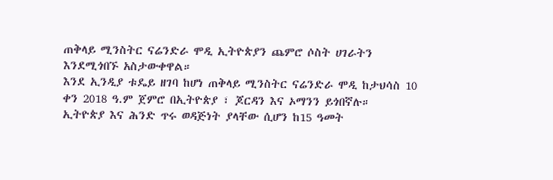ጠቅላይ ሚንስትር ናሬንድራ ሞዲ ኢትዮጵያን ጨምሮ ሶስት ሀገራትን እንደሚጎበኙ አስታውቀዋል።
እንደ ኢንዲያ ቱዴይ ዘገባ ከሆነ ጠቅላይ ሚንስትር ናሬንድራ ሞዲ ከታህሳስ 10 ቀን 2018 ዓ.ም ጀምሮ በኢትዮጵያ ፣ ጆርዳን እና ኦማንን ይጎበኛሉ።
ኢትዮጵያ እና ሕንድ ጥሩ ወዳጅነት ያላቸው ሲሆን ከ15 ዓመት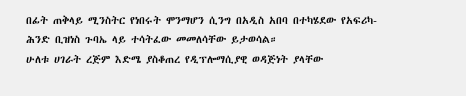በፊት ጠቅላይ ሚንስትር የነበሩት ሞንማሆን ሲንግ በአዲስ አበባ በተካሄደው የአፍሪካ-ሕንድ ቢዝነስ ጉባኤ ላይ ተሳትፈው መመለሳቸው ይታወሳል።
ሁለቱ ሀገራት ረጅም እድሜ ያስቆጠረ የዲፕሎማሲያዊ ወዳጅነት ያላቸው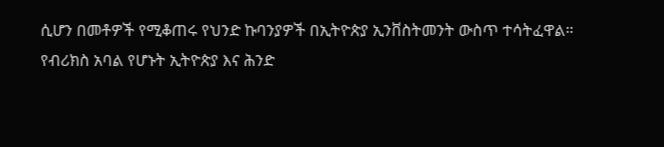ሲሆን በመቶዎች የሚቆጠሩ የህንድ ኩባንያዎች በኢትዮጵያ ኢንቨስትመንት ውስጥ ተሳትፈዋል።
የብሪክስ አባል የሆኑት ኢትዮጵያ እና ሕንድ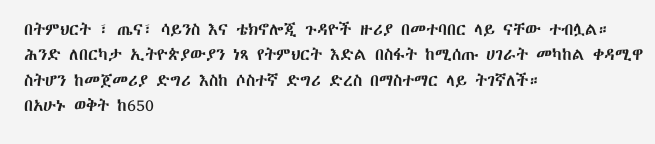በትምህርት ፣ ጤና፣ ሳይንስ እና ቴክኖሎጂ ጉዳዮች ዙሪያ በመተባበር ላይ ናቸው ተብሏል።
ሕንድ ለበርካታ ኢትዮጵያውያን ነጻ የትምህርት እድል በስፋት ከሚሰጡ ሀገራት መካከል ቀዳሚዋ ስትሆን ከመጀመሪያ ድግሪ እስከ ሶስተኛ ድግሪ ድረስ በማስተማር ላይ ትገኛለች።
በአሁኑ ወቅት ከ650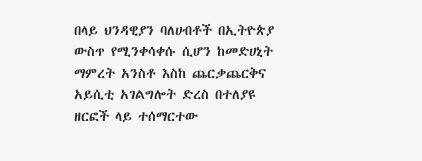በላይ ህንዳዊያን ባለሀብቶች በኢትዮጵያ ውስጥ የሚንቀሳቀሱ ሲሆን ከመድሀኒት ማምረት አንስቶ እስከ ጨርቃጨርቅና አይሲቲ አገልግሎት ድረስ በተለያዩ ዘርፎች ላይ ተሰማርተው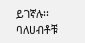ይገኛሉ፡፡
ባለሀብቶቹ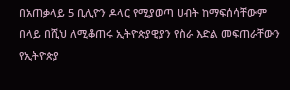በአጠቃላይ 5 ቢሊዮን ዶላር የሚያወጣ ሀብት ከማፍሰሳቸውም በላይ በሺህ ለሚቆጠሩ ኢትዮጵያዊያን የስራ እድል መፍጠራቸውን የኢትዮጵያ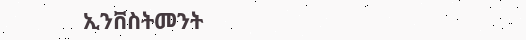ኢንቨስትመንት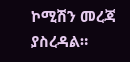ኮሚሽን መረጃ ያስረዳል።